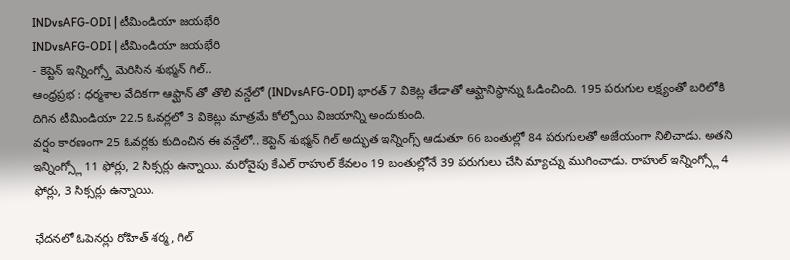INDvsAFG-ODI | టీమిండియా జయభేరి
INDvsAFG-ODI | టీమిండియా జయభేరి
- కెప్టెన్ ఇన్నింగ్స్తో మెరిసిన శుభ్మన్ గిల్..
ఆంధ్రప్రభ : ధర్మశాల వేదికగా ఆఫ్ఘాన్ తో తొలి వన్డేలో (INDvsAFG-ODI) భారత్ 7 వికెట్ల తేడాతో ఆఫ్ఘానిస్థాన్ను ఓడించింది. 195 పరుగుల లక్ష్యంతో బరిలోకి దిగిన టీమిండియా 22.5 ఓవర్లలో 3 వికెట్లు మాత్రమే కోల్పోయి విజయాన్ని అందుకుంది.
వర్షం కారణంగా 25 ఓవర్లకు కుదించిన ఈ వన్డేలో.. కెప్టెన్ శుభ్మన్ గిల్ అద్భుత ఇన్నింగ్స్ ఆడుతూ 66 బంతుల్లో 84 పరుగులతో అజేయంగా నిలిచాడు. అతని ఇన్నింగ్స్లో 11 ఫోర్లు, 2 సిక్సర్లు ఉన్నాయి. మరోవైపు కేఎల్ రాహుల్ కేవలం 19 బంతుల్లోనే 39 పరుగులు చేసి మ్యాచ్ను ముగించాడు. రాహుల్ ఇన్నింగ్స్లో 4 ఫోర్లు, 3 సిక్సర్లు ఉన్నాయి.

ఛేదనలో ఓపెనర్లు రోహిత్ శర్మ, గిల్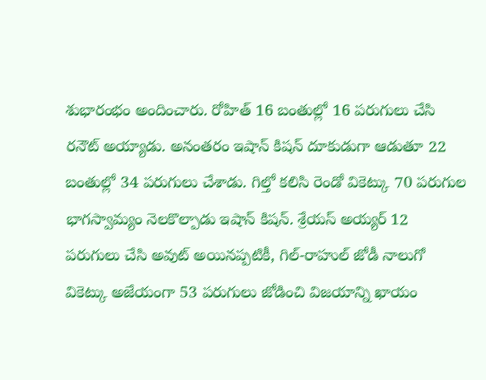శుభారంభం అందించారు. రోహిత్ 16 బంతుల్లో 16 పరుగులు చేసి రనౌట్ అయ్యాడు. అనంతరం ఇషాన్ కిషన్ దూకుడుగా ఆడుతూ 22 బంతుల్లో 34 పరుగులు చేశాడు. గిల్తో కలిసి రెండో వికెట్కు 70 పరుగుల భాగస్వామ్యం నెలకొల్పాడు ఇషాన్ కిషన్. శ్రేయస్ అయ్యర్ 12 పరుగులు చేసి అవుట్ అయినప్పటికీ, గిల్-రాహుల్ జోడీ నాలుగో వికెట్కు అజేయంగా 53 పరుగులు జోడించి విజయాన్ని ఖాయం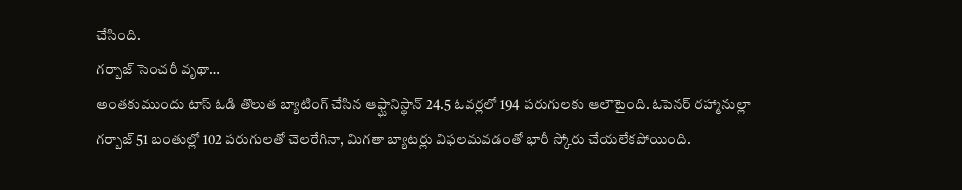చేసింది.
గర్బాజ్ సెంచరీ వృథా…
అంతకుముందు టాస్ ఓడి తొలుత బ్యాటింగ్ చేసిన ఆఫ్ఘానిస్థాన్ 24.5 ఓవర్లలో 194 పరుగులకు ఆలౌటైంది. ఓపెనర్ రహ్మానుల్లా గర్బాజ్ 51 బంతుల్లో 102 పరుగులతో చెలరేగినా, మిగతా బ్యాటర్లు విఫలమవడంతో భారీ స్కోరు చేయలేకపోయింది.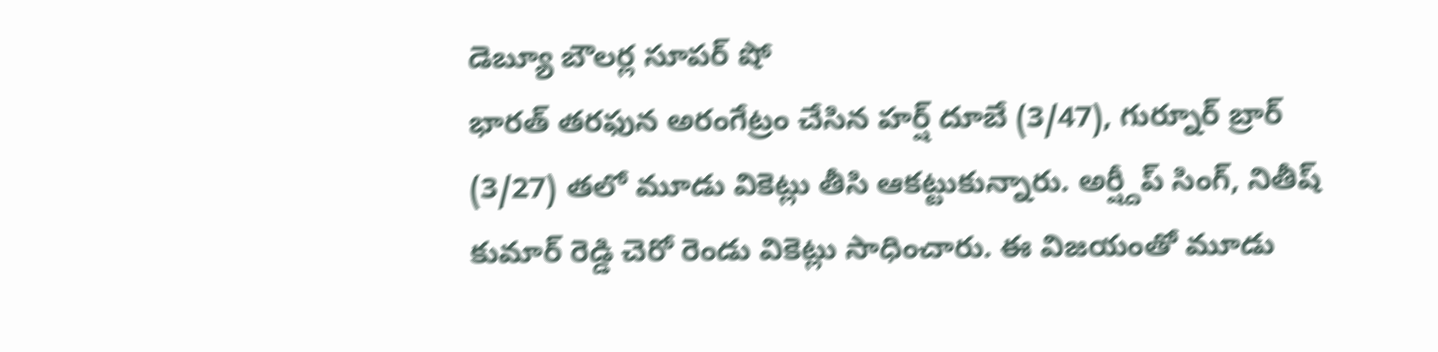డెబ్యూ బౌలర్ల సూపర్ షో
భారత్ తరఫున అరంగేట్రం చేసిన హర్ష్ దూబే (3/47), గుర్నూర్ బ్రార్ (3/27) తలో మూడు వికెట్లు తీసి ఆకట్టుకున్నారు. అర్ష్దీప్ సింగ్, నితీష్ కుమార్ రెడ్డి చెరో రెండు వికెట్లు సాధించారు. ఈ విజయంతో మూడు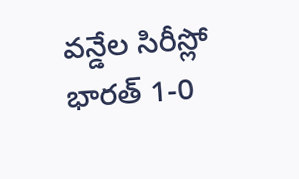వన్డేల సిరీస్లో భారత్ 1-0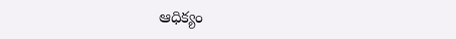ఆధిక్యం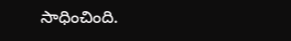సాధించింది.